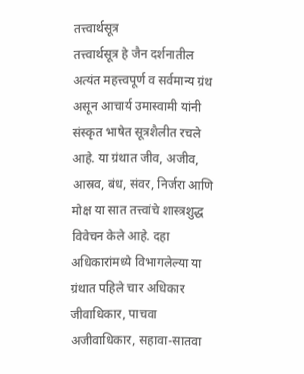तत्त्वार्थसूत्र
तत्त्वार्थसूत्र हे जैन दर्शनातील अत्यंत महत्त्वपूर्ण व सर्वमान्य ग्रंथ असून आचार्य उमास्वामी यांनी संस्कृत भाषेत सूत्रशैलीत रचले आहे. या ग्रंथात जीव, अजीव, आस्रव, बंध, संवर, निर्जरा आणि मोक्ष या सात तत्त्वांचे शास्त्रशुद्ध विवेचन केले आहे. दहा अधिकारांमध्ये विभागलेल्या या ग्रंथात पहिले चार अधिकार जीवाधिकार, पाचवा अजीवाधिकार, सहावा-सातवा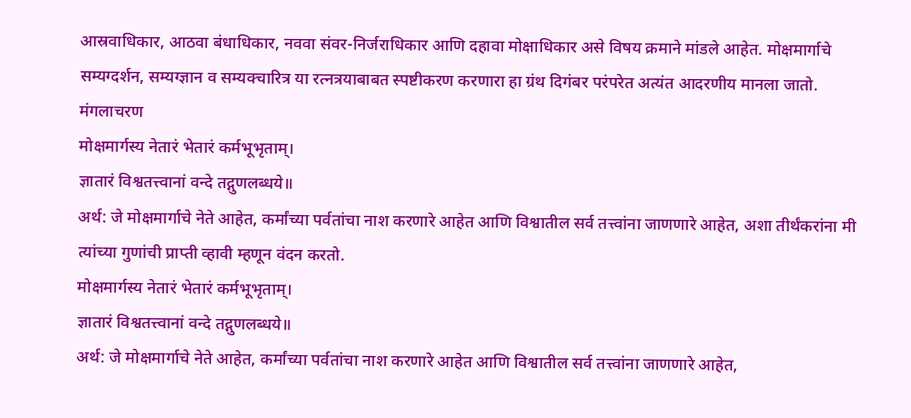आस्रवाधिकार, आठवा बंधाधिकार, नववा संवर-निर्जराधिकार आणि दहावा मोक्षाधिकार असे विषय क्रमाने मांडले आहेत. मोक्षमार्गाचे सम्यग्दर्शन, सम्यग्ज्ञान व सम्यक्चारित्र या रत्नत्रयाबाबत स्पष्टीकरण करणारा हा ग्रंथ दिगंबर परंपरेत अत्यंत आदरणीय मानला जातो.
मंगलाचरण
मोक्षमार्गस्य नेतारं भेतारं कर्मभूभृताम्।
ज्ञातारं विश्वतत्त्वानां वन्दे तद्गुणलब्धये॥
अर्थ: जे मोक्षमार्गाचे नेते आहेत, कर्मांच्या पर्वतांचा नाश करणारे आहेत आणि विश्वातील सर्व तत्त्वांना जाणणारे आहेत, अशा तीर्थंकरांना मी त्यांच्या गुणांची प्राप्ती व्हावी म्हणून वंदन करतो.
मोक्षमार्गस्य नेतारं भेतारं कर्मभूभृताम्।
ज्ञातारं विश्वतत्त्वानां वन्दे तद्गुणलब्धये॥
अर्थ: जे मोक्षमार्गाचे नेते आहेत, कर्मांच्या पर्वतांचा नाश करणारे आहेत आणि विश्वातील सर्व तत्त्वांना जाणणारे आहेत,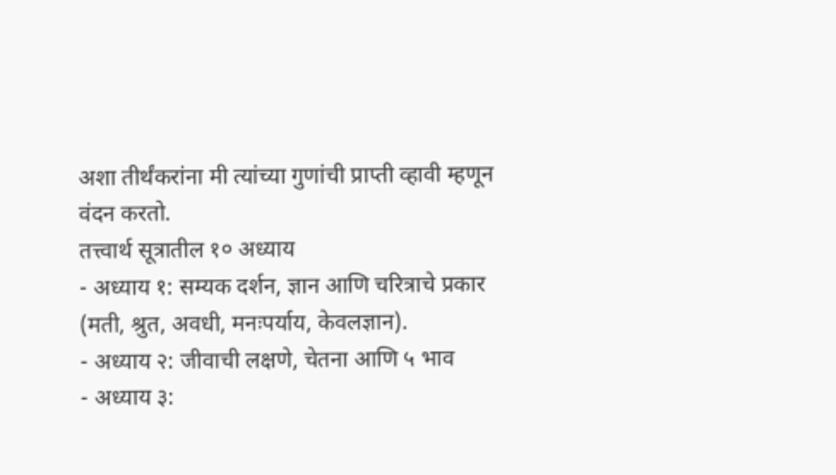अशा तीर्थंकरांना मी त्यांच्या गुणांची प्राप्ती व्हावी म्हणून वंदन करतो.
तत्त्वार्थ सूत्रातील १० अध्याय
- अध्याय १: सम्यक दर्शन, ज्ञान आणि चरित्राचे प्रकार (मती, श्रुत, अवधी, मनःपर्याय, केवलज्ञान).
- अध्याय २: जीवाची लक्षणे, चेतना आणि ५ भाव
- अध्याय ३: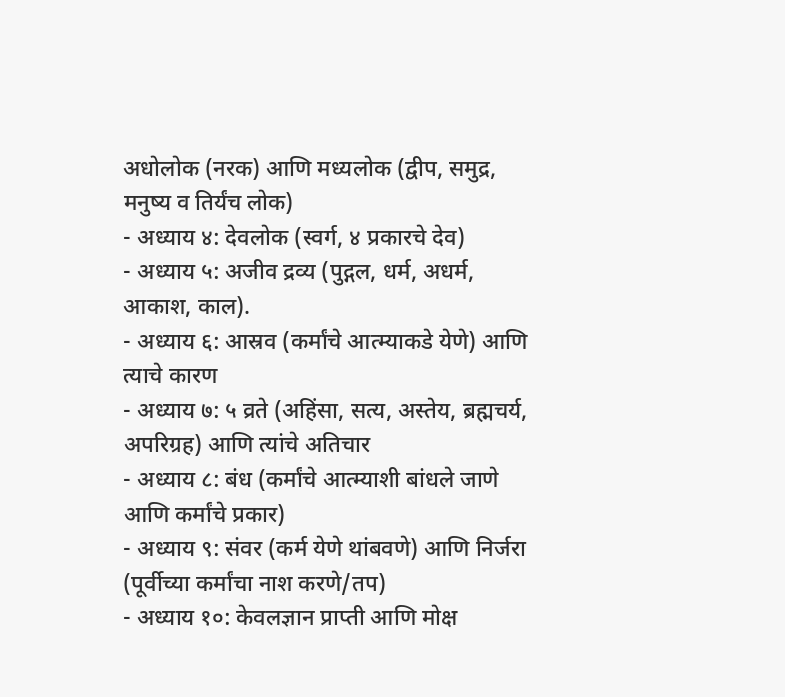अधोलोक (नरक) आणि मध्यलोक (द्वीप, समुद्र, मनुष्य व तिर्यंच लोक)
- अध्याय ४: देवलोक (स्वर्ग, ४ प्रकारचे देव)
- अध्याय ५: अजीव द्रव्य (पुद्गल, धर्म, अधर्म, आकाश, काल).
- अध्याय ६: आस्रव (कर्मांचे आत्म्याकडे येणे) आणि त्याचे कारण
- अध्याय ७: ५ व्रते (अहिंसा, सत्य, अस्तेय, ब्रह्मचर्य, अपरिग्रह) आणि त्यांचे अतिचार
- अध्याय ८: बंध (कर्मांचे आत्म्याशी बांधले जाणे आणि कर्मांचे प्रकार)
- अध्याय ९: संवर (कर्म येणे थांबवणे) आणि निर्जरा (पूर्वीच्या कर्मांचा नाश करणे/तप)
- अध्याय १०: केवलज्ञान प्राप्ती आणि मोक्ष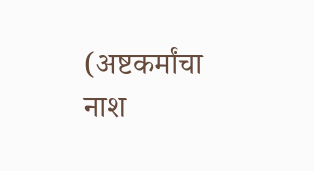(अष्टकर्मांचा नाश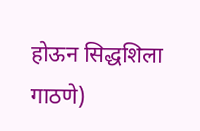होऊन सिद्धशिला गाठणे)